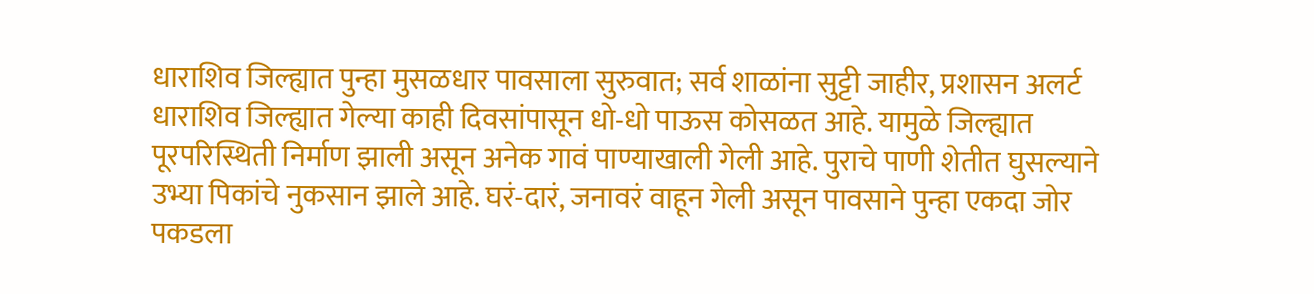धाराशिव जिल्ह्यात पुन्हा मुसळधार पावसाला सुरुवात; सर्व शाळांना सुट्टी जाहीर, प्रशासन अलर्ट
धाराशिव जिल्ह्यात गेल्या काही दिवसांपासून धो-धो पाऊस कोसळत आहे. यामुळे जिल्ह्यात पूरपरिस्थिती निर्माण झाली असून अनेक गावं पाण्याखाली गेली आहे. पुराचे पाणी शेतीत घुसल्याने उभ्या पिकांचे नुकसान झाले आहे. घरं-दारं, जनावरं वाहून गेली असून पावसाने पुन्हा एकदा जोर पकडला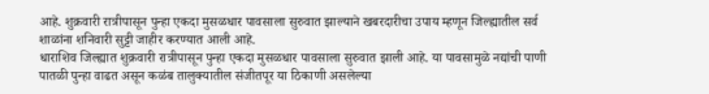आहे. शुक्रवारी रात्रीपासून पुन्हा एकदा मुसळधार पावसाला सुरुवात झाल्याने खबरदारीचा उपाय म्हणून जिल्ह्यातील सर्व शाळांना शनिवारी सुट्टी जाहीर करण्यात आली आहे.
धाराशिव जिल्ह्यात शुक्रवारी रात्रीपासून पुन्हा एकदा मुसळधार पावसाला सुरुवात झाली आहे. या पावसामुळे नद्यांची पाणी पातळी पुन्हा वाढत असून कळंब तालुक्यातील संजीतपूर या ठिकाणी असलेल्या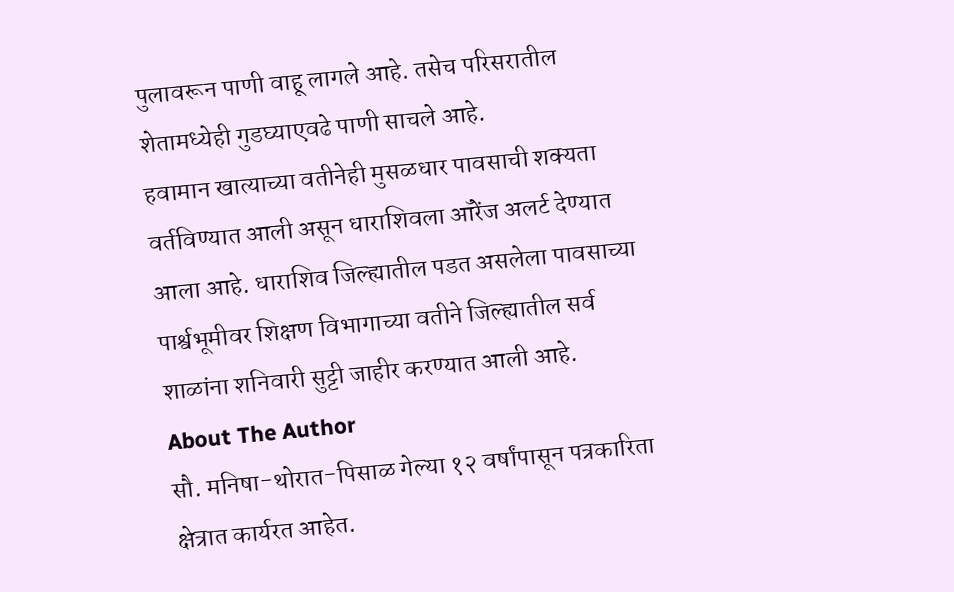पुलावरून पाणी वाहू लागले आहे. तसेच परिसरातील शेतामध्येही गुडघ्याएवढे पाणी साचले आहे.
हवामान खात्याच्या वतीनेही मुसळधार पावसाची शक्यता वर्तविण्यात आली असून धाराशिवला ऑरेंज अलर्ट देण्यात आला आहे. धाराशिव जिल्ह्यातील पडत असलेला पावसाच्या पार्श्वभूमीवर शिक्षण विभागाच्या वतीने जिल्ह्यातील सर्व शाळांना शनिवारी सुट्टी जाहीर करण्यात आली आहे.
About The Author
सौ. मनिषा-थोरात-पिसाळ गेल्या १२ वर्षांपासून पत्रकारिता क्षेत्रात कार्यरत आहेत.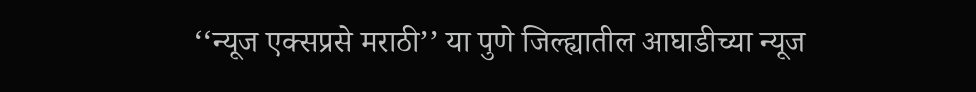‘‘न्यूज एक्सप्रसे मराठी’’ या पुणे जिल्ह्यातील आघाडीच्या न्यूज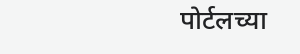पोर्टलच्या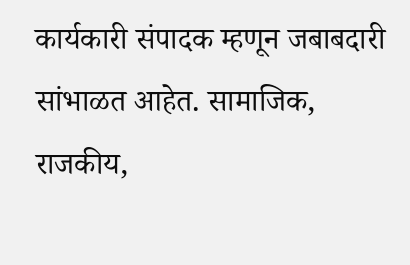कार्यकारी संपादक म्हणून जबाबदारी सांभाळत आहेत. सामाजिक, राजकीय,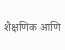शैक्षणिक आणि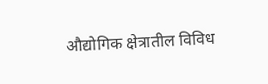औद्योगिक क्षेत्रातील विविध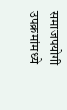समाजपयोगी उपक्रमांमध्ये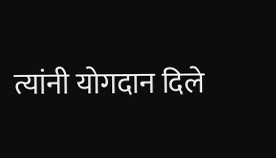त्यांनी योगदान दिले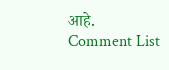आहे.
Comment List